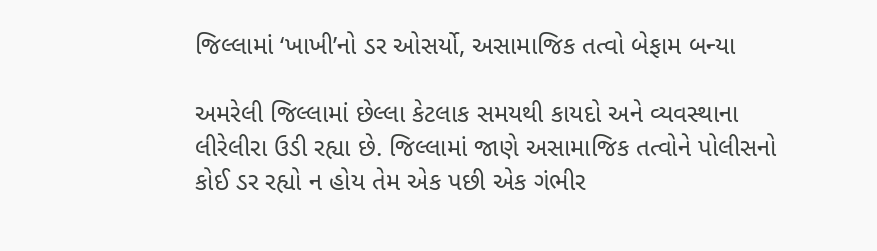જિલ્લામાં ‘ખાખી’નો ડર ઓસર્યો, અસામાજિક તત્વો બેફામ બન્યા

અમરેલી જિલ્લામાં છેલ્લા કેટલાક સમયથી કાયદો અને વ્યવસ્થાના લીરેલીરા ઉડી રહ્યા છે. જિલ્લામાં જાણે અસામાજિક તત્વોને પોલીસનો કોઈ ડર રહ્યો ન હોય તેમ એક પછી એક ગંભીર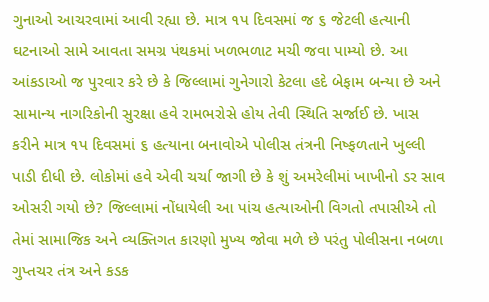ગુનાઓ આચરવામાં આવી રહ્યા છે. માત્ર ૧પ દિવસમાં જ ૬ જેટલી હત્યાની ઘટનાઓ સામે આવતા સમગ્ર પંથકમાં ખળભળાટ મચી જવા પામ્યો છે. આ આંકડાઓ જ પુરવાર કરે છે કે જિલ્લામાં ગુનેગારો કેટલા હદે બેફામ બન્યા છે અને સામાન્ય નાગરિકોની સુરક્ષા હવે રામભરોસે હોય તેવી સ્થિતિ સર્જાઈ છે. ખાસ કરીને માત્ર ૧પ દિવસમાં ૬ હત્યાના બનાવોએ પોલીસ તંત્રની નિષ્ફળતાને ખુલ્લી પાડી દીધી છે. લોકોમાં હવે એવી ચર્ચા જાગી છે કે શું અમરેલીમાં ખાખીનો ડર સાવ ઓસરી ગયો છે? જિલ્લામાં નોંધાયેલી આ પાંચ હત્યાઓની વિગતો તપાસીએ તો તેમાં સામાજિક અને વ્યક્તિગત કારણો મુખ્ય જોવા મળે છે પરંતુ પોલીસના નબળા ગુપ્તચર તંત્ર અને કડક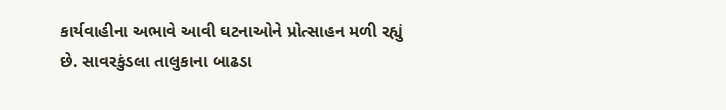કાર્યવાહીના અભાવે આવી ઘટનાઓને પ્રોત્સાહન મળી રહ્યું છે. સાવરકુંડલા તાલુકાના બાઢડા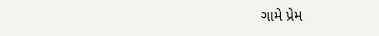ગામે પ્રેમ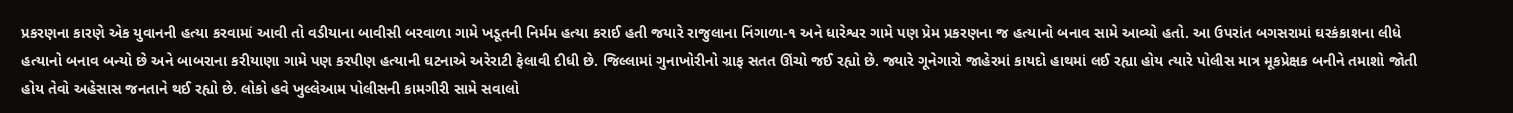પ્રકરણના કારણે એક યુવાનની હત્યા કરવામાં આવી તો વડીયાના બાવીસી બરવાળા ગામે ખડૂતની નિર્મમ હત્યા કરાઈ હતી જયારે રાજુલાના નિંગાળા-૧ અને ધારેશ્વર ગામે પણ પ્રેમ પ્રકરણના જ હત્યાનો બનાવ સામે આવ્યો હતો. આ ઉપરાંત બગસરામાં ઘરકંકાશના લીધે હત્યાનો બનાવ બન્યો છે અને બાબરાના કરીયાણા ગામે પણ કરપીણ હત્યાની ઘટનાએ અરેરાટી ફેલાવી દીધી છે. જિલ્લામાં ગુનાખોરીનો ગ્રાફ સતત ઊંચો જઈ રહ્યો છે. જ્યારે ગૂનેગારો જાહેરમાં કાયદો હાથમાં લઈ રહ્યા હોય ત્યારે પોલીસ માત્ર મૂકપ્રેક્ષક બનીને તમાશો જોતી હોય તેવો અહેસાસ જનતાને થઈ રહ્યો છે. લોકો હવે ખુલ્લેઆમ પોલીસની કામગીરી સામે સવાલો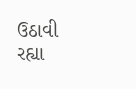ઉઠાવી રહ્યા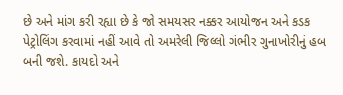છે અને માંગ કરી રહ્યા છે કે જો સમયસર નક્કર આયોજન અને કડક પેટ્રોલિંગ કરવામાં નહીં આવે તો અમરેલી જિલ્લો ગંભીર ગુનાખોરીનું હબ બની જશે. કાયદો અને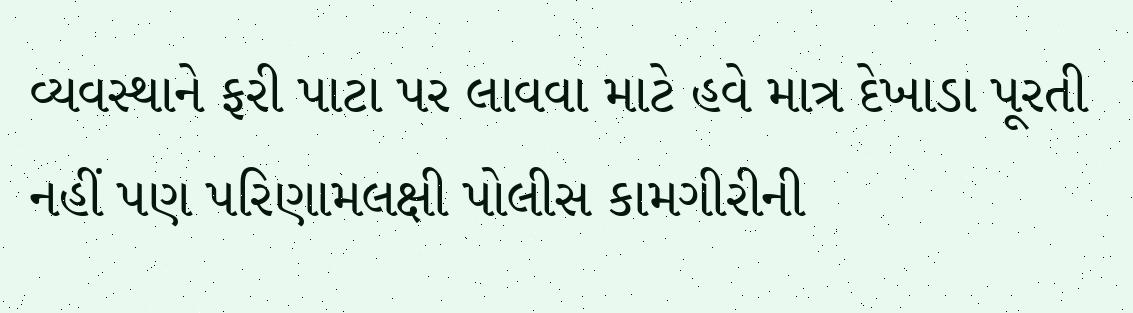વ્યવસ્થાને ફરી પાટા પર લાવવા માટે હવે માત્ર દેખાડા પૂરતી નહીં પણ પરિણામલક્ષી પોલીસ કામગીરીની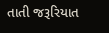તાતી જરૂરિયાત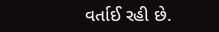વર્તાઈ રહી છે.